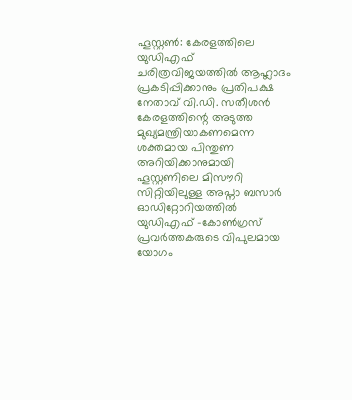ഹൂസ്റ്റൺ: കേരളത്തിലെ യുഡിഎഫ് ചരിത്രവിജയത്തിൽ ആഹ്ലാദം പ്രകടിപ്പിക്കാനും പ്രതിപക്ഷ നേതാവ് വി.ഡി. സതീശൻ കേരളത്തിന്റെ അടുത്ത മുഖ്യമന്ത്രിയാകണമെന്ന ശക്തമായ പിന്തുണ അറിയിക്കാനുമായി ഹൂസ്റ്റണിലെ മിസൗറി സിറ്റിയിലുള്ള അപ്നാ ബസാർ ഓഡിറ്റോറിയത്തിൽ യുഡിഎഫ് -കോൺഗ്രസ് പ്രവർത്തകരുടെ വിപുലമായ യോഗം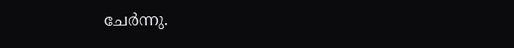ചേർന്നു.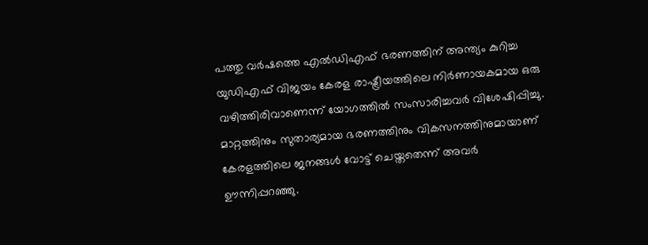പത്തു വർഷത്തെ എൽഡിഎഫ് ഭരണത്തിന് അന്ത്യം കുറിച്ച യുഡിഎഫ് വിജയം കേരള രാഷ്ട്രീയത്തിലെ നിർണായകമായ ഒരു വഴിത്തിരിവാണെന്ന് യോഗത്തിൽ സംസാരിച്ചവർ വിശേഷിപ്പിച്ചു. മാറ്റത്തിനും സുതാര്യമായ ഭരണത്തിനും വികസനത്തിനുമായാണ് കേരളത്തിലെ ജനങ്ങൾ വോട്ട് ചെയ്തതെന്ന് അവർ ഊന്നിപ്പറഞ്ഞു.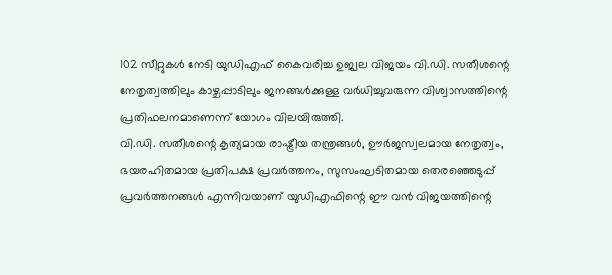102 സീറ്റുകൾ നേടി യുഡിഎഫ് കൈവരിച്ച ഉജ്വല വിജയം വി.ഡി. സതീശന്റെ നേതൃത്വത്തിലും കാഴ്ചപ്പാടിലും ജനങ്ങൾക്കുള്ള വർധിച്ചുവരുന്ന വിശ്വാസത്തിന്റെ പ്രതിഫലനമാണെന്ന് യോഗം വിലയിരുത്തി.
വി.ഡി. സതീശന്റെ കൃത്യമായ രാഷ്ട്രീയ തന്ത്രങ്ങൾ, ഊർജസ്വലമായ നേതൃത്വം, ഭയരഹിതമായ പ്രതിപക്ഷ പ്രവർത്തനം, സുസംഘടിതമായ തെരഞ്ഞെടുപ്പ് പ്രവർത്തനങ്ങൾ എന്നിവയാണ് യുഡിഎഫിന്റെ ഈ വൻ വിജയത്തിന്റെ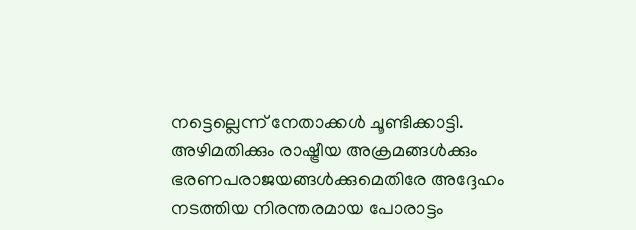നട്ടെല്ലെന്ന് നേതാക്കൾ ചൂണ്ടിക്കാട്ടി.
അഴിമതിക്കും രാഷ്ട്രീയ അക്രമങ്ങൾക്കും ഭരണപരാജയങ്ങൾക്കുമെതിരേ അദ്ദേഹം നടത്തിയ നിരന്തരമായ പോരാട്ടം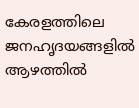കേരളത്തിലെ ജനഹൃദയങ്ങളിൽ ആഴത്തിൽ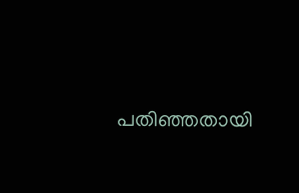പതിഞ്ഞതായി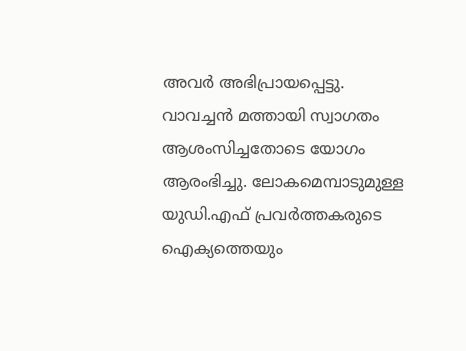അവർ അഭിപ്രായപ്പെട്ടു.
വാവച്ചൻ മത്തായി സ്വാഗതം ആശംസിച്ചതോടെ യോഗം ആരംഭിച്ചു. ലോകമെമ്പാടുമുള്ള യുഡി.എഫ് പ്രവർത്തകരുടെ ഐക്യത്തെയും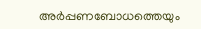അർപ്പണബോധത്തെയും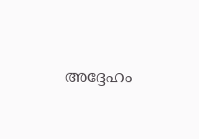അദ്ദേഹം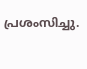പ്രശംസിച്ചു.